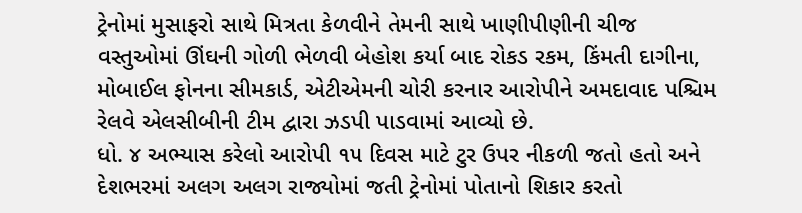ટ્રેનોમાં મુસાફરો સાથે મિત્રતા કેળવીને તેમની સાથે ખાણીપીણીની ચીજ વસ્તુઓમાં ઊંઘની ગોળી ભેળવી બેહોશ કર્યા બાદ રોકડ રકમ, કિંમતી દાગીના, મોબાઈલ ફોનના સીમકાર્ડ, એટીએમની ચોરી કરનાર આરોપીને અમદાવાદ પશ્ચિમ રેલવે એલસીબીની ટીમ દ્વારા ઝડપી પાડવામાં આવ્યો છે.
ધો. ૪ અભ્યાસ કરેલો આરોપી ૧૫ દિવસ માટે ટુર ઉપર નીકળી જતો હતો અને દેશભરમાં અલગ અલગ રાજ્યોમાં જતી ટ્રેનોમાં પોતાનો શિકાર કરતો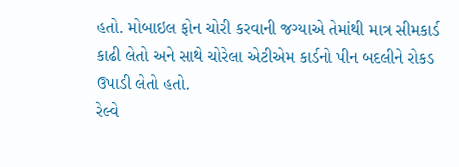હતો. મોબાઇલ ફોન ચોરી કરવાની જગ્યાએ તેમાંથી માત્ર સીમકાર્ડ કાઢી લેતો અને સાથે ચોરેલા એટીએમ કાર્ડનો પીન બદલીને રોકડ ઉપાડી લેતો હતો.
રેલ્વે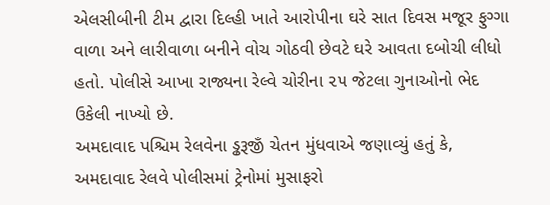એલસીબીની ટીમ દ્વારા દિલ્હી ખાતે આરોપીના ઘરે સાત દિવસ મજૂર ફુગ્ગા વાળા અને લારીવાળા બનીને વોચ ગોઠવી છેવટે ઘરે આવતા દબોચી લીધો હતો. પોલીસે આખા રાજ્યના રેલ્વે ચોરીના ૨૫ જેટલા ગુનાઓનો ભેદ ઉકેલી નાખ્યો છે.
અમદાવાદ પશ્ચિમ રેલવેના ડ્ઢરૂજીઁ ચેતન મુંધવાએ જણાવ્યું હતું કે, અમદાવાદ રેલવે પોલીસમાં ટ્રેનોમાં મુસાફરો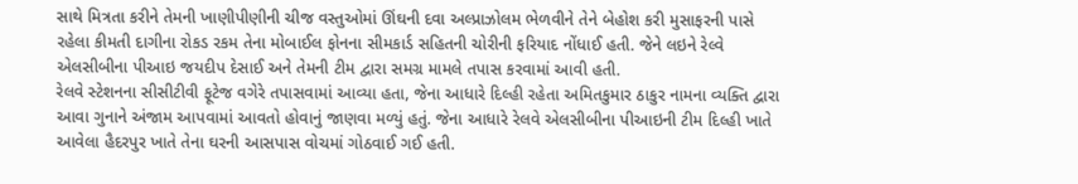સાથે મિત્રતા કરીને તેમની ખાણીપીણીની ચીજ વસ્તુઓમાં ઊંઘની દવા અલ્પ્રાઝોલમ ભેળવીને તેને બેહોશ કરી મુસાફરની પાસે રહેલા કીમતી દાગીના રોકડ રકમ તેના મોબાઈલ ફોનના સીમકાર્ડ સહિતની ચોરીની ફરિયાદ નોંધાઈ હતી. જેને લઇને રેલ્વે એલસીબીના પીઆઇ જયદીપ દેસાઈ અને તેમની ટીમ દ્વારા સમગ્ર મામલે તપાસ કરવામાં આવી હતી.
રેલવે સ્ટેશનના સીસીટીવી ફૂટેજ વગેરે તપાસવામાં આવ્યા હતા, જેના આધારે દિલ્હી રહેતા અમિતકુમાર ઠાકુર નામના વ્યક્તિ દ્વારા આવા ગુનાને અંજામ આપવામાં આવતો હોવાનું જાણવા મળ્યું હતું. જેના આધારે રેલવે એલસીબીના પીઆઇની ટીમ દિલ્હી ખાતે આવેલા હૈદરપુર ખાતે તેના ઘરની આસપાસ વોચમાં ગોઠવાઈ ગઈ હતી.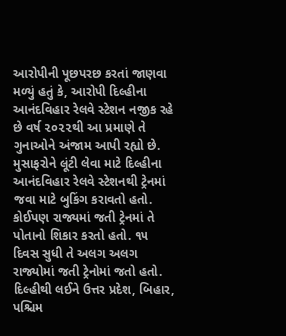આરોપીની પૂછપરછ કરતાં જાણવા મળ્યું હતું કે, આરોપી દિલ્હીના આનંદવિહાર રેલવે સ્ટેશન નજીક રહે છે વર્ષ ૨૦૨૨થી આ પ્રમાણે તે ગુનાઓને અંજામ આપી રહ્યો છે. મુસાફરોને લૂંટી લેવા માટે દિલ્હીના આનંદવિહાર રેલવે સ્ટેશનથી ટ્રેનમાં જવા માટે બુકિંગ કરાવતો હતો. કોઈપણ રાજ્યમાં જતી ટ્રેનમાં તે પોતાનો શિકાર કરતો હતો. ૧૫ દિવસ સુધી તે અલગ અલગ રાજ્યોમાં જતી ટ્રેનોમાં જતો હતો. દિલ્હીથી લઈને ઉત્તર પ્રદેશ, બિહાર, પશ્ચિમ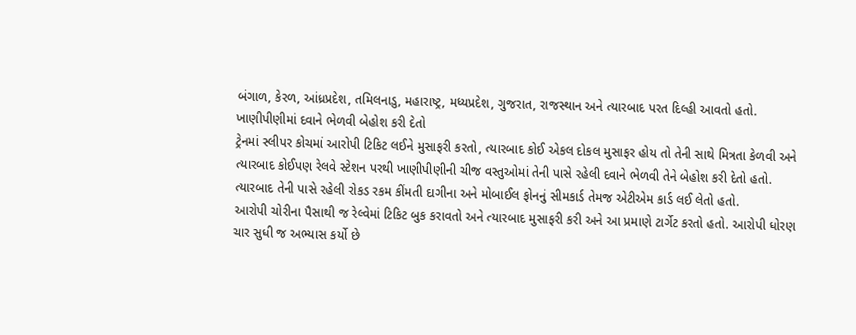બંગાળ, કેરળ, આંધ્રપ્રદેશ, તમિલનાડુ, મહારાષ્ટ્ર, મધ્યપ્રદેશ, ગુજરાત, રાજસ્થાન અને ત્યારબાદ પરત દિલ્હી આવતો હતો.
ખાણીપીણીમાં દવાને ભેળવી બેહોશ કરી દેતો
ટ્રેનમાં સ્લીપર કોચમાં આરોપી ટિકિટ લઈને મુસાફરી કરતો, ત્યારબાદ કોઈ એકલ દોકલ મુસાફર હોય તો તેની સાથે મિત્રતા કેળવી અને ત્યારબાદ કોઈપણ રેલવે સ્ટેશન પરથી ખાણીપીણીની ચીજ વસ્તુઓમાં તેની પાસે રહેલી દવાને ભેળવી તેને બેહોશ કરી દેતો હતો. ત્યારબાદ તેની પાસે રહેલી રોકડ રકમ કીંમતી દાગીના અને મોબાઈલ ફોનનું સીમકાર્ડ તેમજ એટીએમ કાર્ડ લઈ લેતો હતો.
આરોપી ચોરીના પૈસાથી જ રેલ્વેમાં ટિકિટ બુક કરાવતો અને ત્યારબાદ મુસાફરી કરી અને આ પ્રમાણે ટાર્ગેટ કરતો હતો. આરોપી ધોરણ ચાર સુધી જ અભ્યાસ કર્યો છે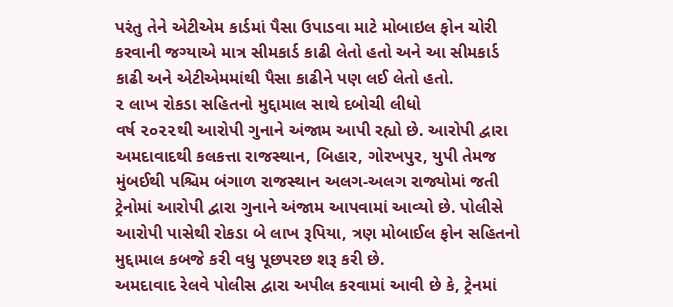પરંતુ તેને એટીએમ કાર્ડમાં પૈસા ઉપાડવા માટે મોબાઇલ ફોન ચોરી કરવાની જગ્યાએ માત્ર સીમકાર્ડ કાઢી લેતો હતો અને આ સીમકાર્ડ કાઢી અને એટીએમમાંથી પૈસા કાઢીને પણ લઈ લેતો હતો.
૨ લાખ રોકડા સહિતનો મુદ્દામાલ સાથે દબોચી લીધો
વર્ષ ૨૦૨૨થી આરોપી ગુનાને અંજામ આપી રહ્યો છે. આરોપી દ્વારા અમદાવાદથી કલકત્તા રાજસ્થાન, બિહાર, ગોરખપુર, યુપી તેમજ મુંબઈથી પશ્ચિમ બંગાળ રાજસ્થાન અલગ-અલગ રાજ્યોમાં જતી ટ્રેનોમાં આરોપી દ્વારા ગુનાને અંજામ આપવામાં આવ્યો છે. પોલીસે આરોપી પાસેથી રોકડા બે લાખ રૂપિયા, ત્રણ મોબાઈલ ફોન સહિતનો મુદ્દામાલ કબજે કરી વધુ પૂછપરછ શરૂ કરી છે.
અમદાવાદ રેલવે પોલીસ દ્વારા અપીલ કરવામાં આવી છે કે, ટ્રેનમાં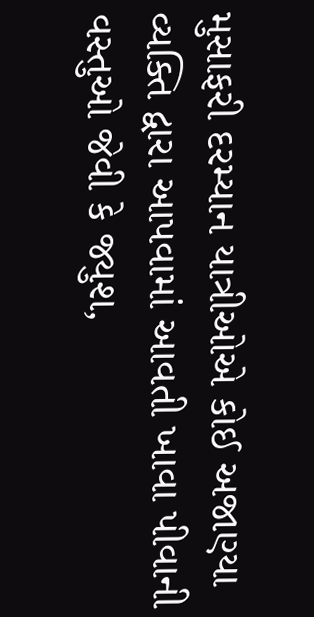મુસાફરી દરમ્યાન યાત્રીઓએ કોઈ અજાણ્યા વ્યક્તિ દ્વારા આપવામાં આવતી ખાવા પીવાની વસ્તુઓ જેવી કે જ્યુશ,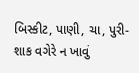બિસ્કીટ, પાણી, ચા, પુરી-શાક વગેરે ન ખાવું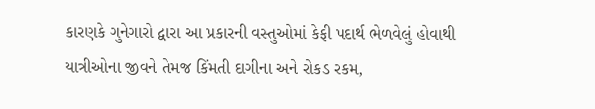કારણકે ગુનેગારો દ્વારા આ પ્રકારની વસ્તુઓમાં કેફી પદાર્થ ભેળવેલું હોવાથી યાત્રીઓના જીવને તેમજ કિંમતી દાગીના અને રોકડ રકમ,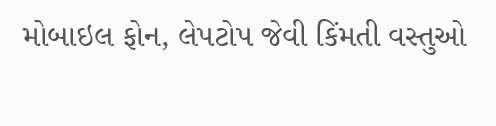મોબાઇલ ફોન, લેપટોપ જેવી કિંમતી વસ્તુઓ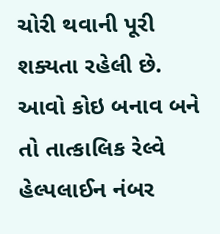ચોરી થવાની પૂરી શક્યતા રહેલી છે. આવો કોઇ બનાવ બને તો તાત્કાલિક રેલ્વે હેલ્પલાઈન નંબર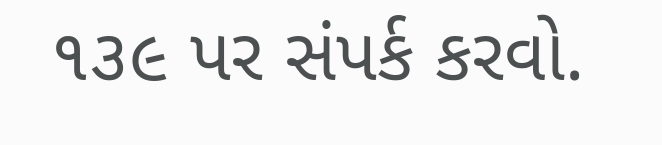૧૩૯ પર સંપર્ક કરવો.